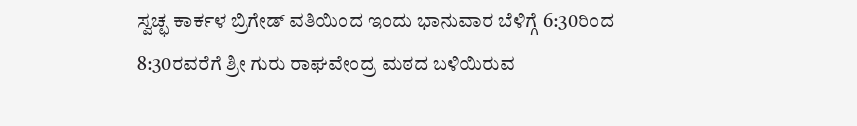ಸ್ವಚ್ಛ ಕಾರ್ಕಳ ಬ್ರಿಗೇಡ್ ವತಿಯಿಂದ ಇಂದು ಭಾನುವಾರ ಬೆಳಿಗ್ಗೆ 6:30ರಿಂದ 8:30ರವರೆಗೆ ಶ್ರೀ ಗುರು ರಾಘವೇಂದ್ರ ಮಠದ ಬಳಿಯಿರುವ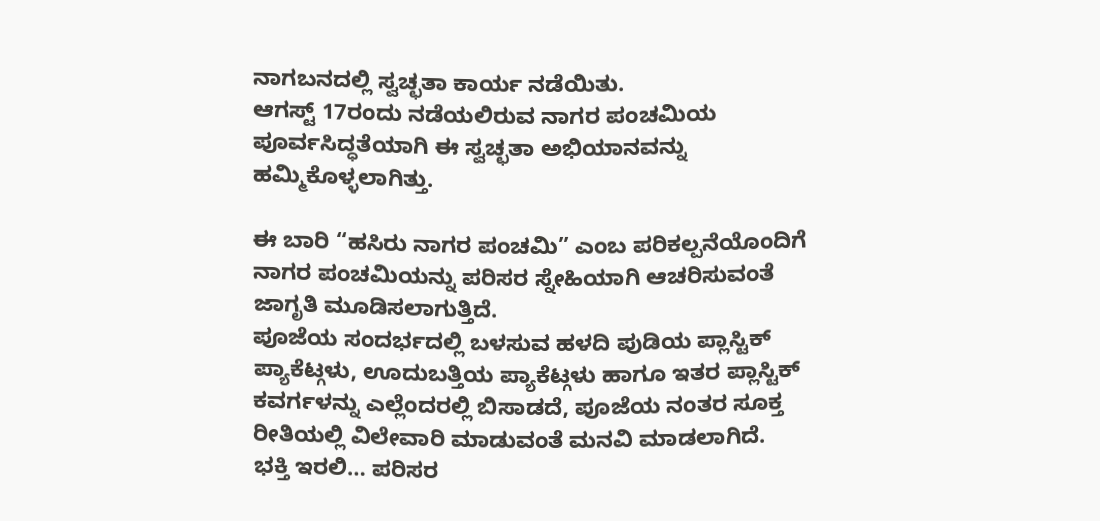ನಾಗಬನದಲ್ಲಿ ಸ್ವಚ್ಛತಾ ಕಾರ್ಯ ನಡೆಯಿತು.
ಆಗಸ್ಟ್ 17ರಂದು ನಡೆಯಲಿರುವ ನಾಗರ ಪಂಚಮಿಯ ಪೂರ್ವಸಿದ್ಧತೆಯಾಗಿ ಈ ಸ್ವಚ್ಛತಾ ಅಭಿಯಾನವನ್ನು ಹಮ್ಮಿಕೊಳ್ಳಲಾಗಿತ್ತು.

ಈ ಬಾರಿ “ಹಸಿರು ನಾಗರ ಪಂಚಮಿ” ಎಂಬ ಪರಿಕಲ್ಪನೆಯೊಂದಿಗೆ ನಾಗರ ಪಂಚಮಿಯನ್ನು ಪರಿಸರ ಸ್ನೇಹಿಯಾಗಿ ಆಚರಿಸುವಂತೆ ಜಾಗೃತಿ ಮೂಡಿಸಲಾಗುತ್ತಿದೆ.
ಪೂಜೆಯ ಸಂದರ್ಭದಲ್ಲಿ ಬಳಸುವ ಹಳದಿ ಪುಡಿಯ ಪ್ಲಾಸ್ಟಿಕ್ ಪ್ಯಾಕೆಟ್ಗಳು, ಊದುಬತ್ತಿಯ ಪ್ಯಾಕೆಟ್ಗಳು ಹಾಗೂ ಇತರ ಪ್ಲಾಸ್ಟಿಕ್ ಕವರ್ಗಳನ್ನು ಎಲ್ಲೆಂದರಲ್ಲಿ ಬಿಸಾಡದೆ, ಪೂಜೆಯ ನಂತರ ಸೂಕ್ತ ರೀತಿಯಲ್ಲಿ ವಿಲೇವಾರಿ ಮಾಡುವಂತೆ ಮನವಿ ಮಾಡಲಾಗಿದೆ.
ಭಕ್ತಿ ಇರಲಿ… ಪರಿಸರ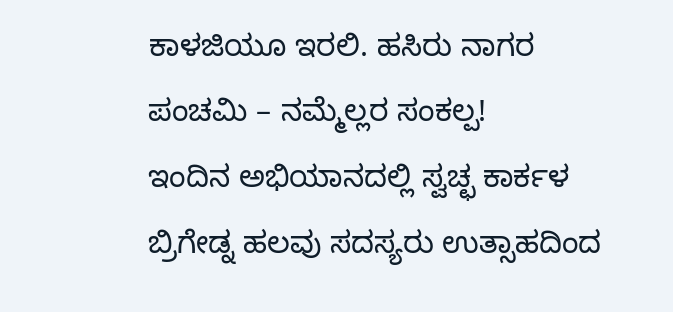ಕಾಳಜಿಯೂ ಇರಲಿ. ಹಸಿರು ನಾಗರ ಪಂಚಮಿ – ನಮ್ಮೆಲ್ಲರ ಸಂಕಲ್ಪ!
ಇಂದಿನ ಅಭಿಯಾನದಲ್ಲಿ ಸ್ವಚ್ಛ ಕಾರ್ಕಳ ಬ್ರಿಗೇಡ್ನ ಹಲವು ಸದಸ್ಯರು ಉತ್ಸಾಹದಿಂದ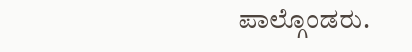ಪಾಲ್ಗೊಂಡರು.